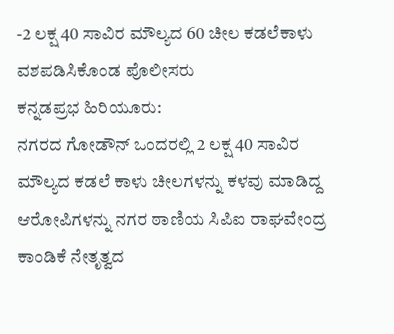-2 ಲಕ್ಷ 40 ಸಾವಿರ ಮೌಲ್ಯದ 60 ಚೀಲ ಕಡಲೆಕಾಳು ವಶಪಡಿಸಿಕೊಂಡ ಪೊಲೀಸರು
ಕನ್ನಡಪ್ರಭ ಹಿರಿಯೂರು:
ನಗರದ ಗೋಡೌನ್ ಒಂದರಲ್ಲಿ 2 ಲಕ್ಷ 40 ಸಾವಿರ ಮೌಲ್ಯದ ಕಡಲೆ ಕಾಳು ಚೀಲಗಳನ್ನು ಕಳವು ಮಾಡಿದ್ದ ಆರೋಪಿಗಳನ್ನು ನಗರ ಠಾಣಿಯ ಸಿಪಿಐ ರಾಘವೇಂದ್ರ ಕಾಂಡಿಕೆ ನೇತೃತ್ವದ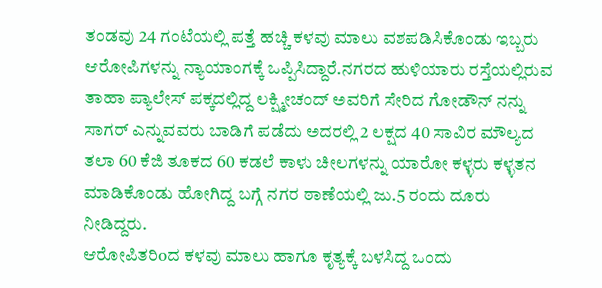ತಂಡವು 24 ಗಂಟೆಯಲ್ಲಿ ಪತ್ತೆ ಹಚ್ಚಿ ಕಳವು ಮಾಲು ವಶಪಡಿಸಿಕೊಂಡು ಇಬ್ಬರು ಆರೋಪಿಗಳನ್ನು ನ್ಯಾಯಾಂಗಕ್ಕೆ ಒಪ್ಪಿಸಿದ್ದಾರೆ.ನಗರದ ಹುಳಿಯಾರು ರಸ್ತೆಯಲ್ಲಿರುವ ತಾಹಾ ಪ್ಯಾಲೇಸ್ ಪಕ್ಕದಲ್ಲಿದ್ದ ಲಕ್ಷ್ಮೀಚಂದ್ ಅವರಿಗೆ ಸೇರಿದ ಗೋಡೌನ್ ನನ್ನು ಸಾಗರ್ ಎನ್ನುವವರು ಬಾಡಿಗೆ ಪಡೆದು ಅದರಲ್ಲಿ 2 ಲಕ್ಷದ 40 ಸಾವಿರ ಮೌಲ್ಯದ ತಲಾ 60 ಕೆಜಿ ತೂಕದ 60 ಕಡಲೆ ಕಾಳು ಚೀಲಗಳನ್ನು ಯಾರೋ ಕಳ್ಳರು ಕಳ್ಳತನ ಮಾಡಿಕೊಂಡು ಹೋಗಿದ್ದ ಬಗ್ಗೆ ನಗರ ಠಾಣೆಯಲ್ಲಿ ಜು.5 ರಂದು ದೂರು ನೀಡಿದ್ದರು.
ಆರೋಪಿತರಿoದ ಕಳವು ಮಾಲು ಹಾಗೂ ಕೃತ್ಯಕ್ಕೆ ಬಳಸಿದ್ದ ಒಂದು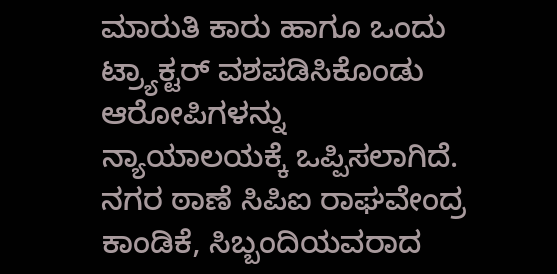ಮಾರುತಿ ಕಾರು ಹಾಗೂ ಒಂದು ಟ್ರ್ಯಾಕ್ಟರ್ ವಶಪಡಿಸಿಕೊಂಡು ಆರೋಪಿಗಳನ್ನು ನ್ಯಾಯಾಲಯಕ್ಕೆ ಒಪ್ಪಿಸಲಾಗಿದೆ. ನಗರ ಠಾಣೆ ಸಿಪಿಐ ರಾಘವೇಂದ್ರ ಕಾಂಡಿಕೆ, ಸಿಬ್ಬಂದಿಯವರಾದ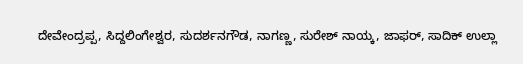ದೇವೇಂದ್ರಪ್ಪ, ಸಿದ್ದಲಿಂಗೇಶ್ವರ, ಸುದರ್ಶನಗೌಡ, ನಾಗಣ್ಣ, ಸುರೇಶ್ ನಾಯ್ಕ, ಜಾಫರ್, ಸಾದಿಕ್ ಉಲ್ಲಾ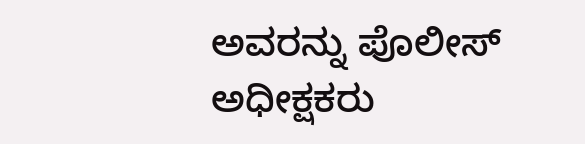ಅವರನ್ನು ಪೊಲೀಸ್ ಅಧೀಕ್ಷಕರು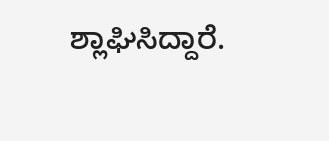ಶ್ಲಾಘಿಸಿದ್ದಾರೆ.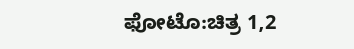ಫೋಟೊ:ಚಿತ್ರ 1,2